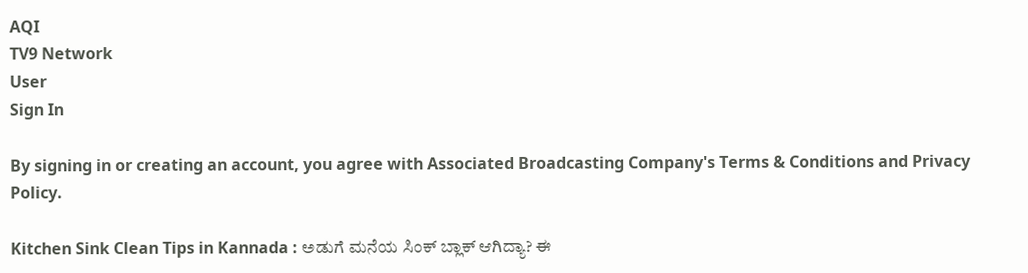AQI
TV9 Network
User
Sign In

By signing in or creating an account, you agree with Associated Broadcasting Company's Terms & Conditions and Privacy Policy.

Kitchen Sink Clean Tips in Kannada : ಅಡುಗೆ ಮನೆಯ ಸಿಂಕ್ ಬ್ಲಾಕ್ ಆಗಿದ್ಯಾ? ಈ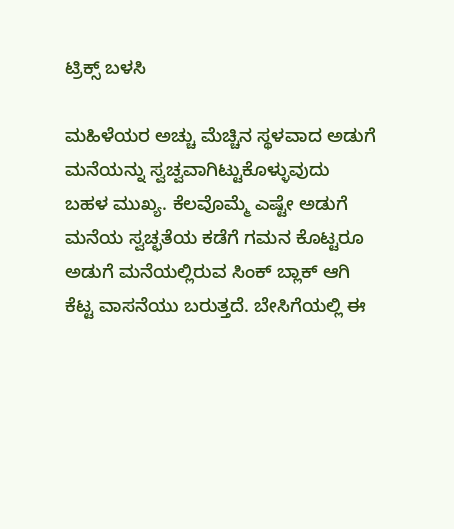ಟ್ರಿಕ್ಸ್ ಬಳಸಿ

ಮಹಿಳೆಯರ ಅಚ್ಚು ಮೆಚ್ಚಿನ ಸ್ಥಳವಾದ ಅಡುಗೆ ಮನೆಯನ್ನು ಸ್ವಚ್ವವಾಗಿಟ್ಟುಕೊಳ್ಳುವುದು ಬಹಳ ಮುಖ್ಯ. ಕೆಲವೊಮ್ಮೆ ಎಷ್ಟೇ ಅಡುಗೆ ಮನೆಯ ಸ್ವಚ್ಛತೆಯ ಕಡೆಗೆ ಗಮನ ಕೊಟ್ಟರೂ ಅಡುಗೆ ಮನೆಯಲ್ಲಿರುವ ಸಿಂಕ್ ಬ್ಲಾಕ್ ಆಗಿ ಕೆಟ್ಟ ವಾಸನೆಯು ಬರುತ್ತದೆ. ಬೇಸಿಗೆಯಲ್ಲಿ ಈ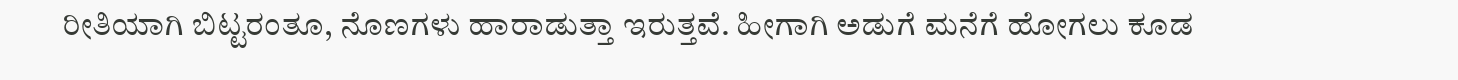ರೀತಿಯಾಗಿ ಬಿಟ್ಟರಂತೂ, ನೊಣಗಳು ಹಾರಾಡುತ್ತಾ ಇರುತ್ತವೆ. ಹೀಗಾಗಿ ಅಡುಗೆ ಮನೆಗೆ ಹೋಗಲು ಕೂಡ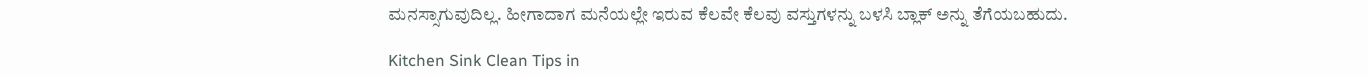ಮನಸ್ಸಾಗುವುದಿಲ್ಲ. ಹೀಗಾದಾಗ ಮನೆಯಲ್ಲೇ ಇರುವ ಕೆಲವೇ ಕೆಲವು ವಸ್ತುಗಳನ್ನು ಬಳಸಿ ಬ್ಲಾಕ್ ಅನ್ನು ತೆಗೆಯಬಹುದು.

Kitchen Sink Clean Tips in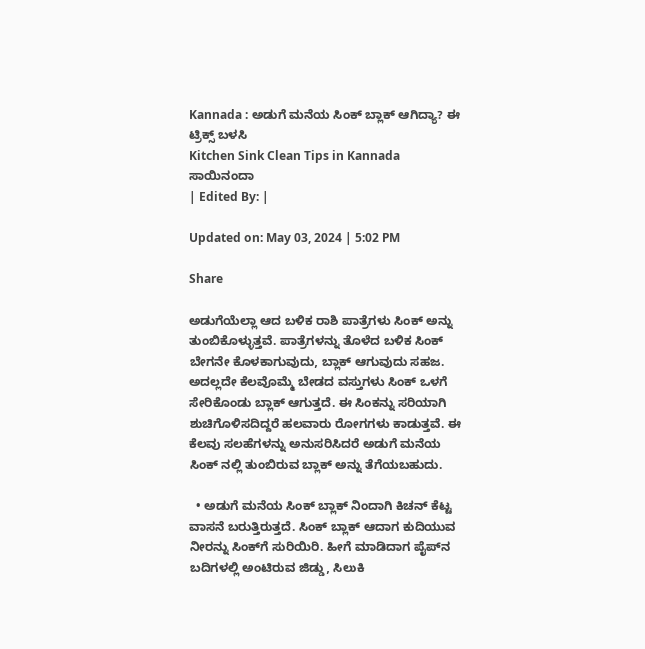Kannada : ಅಡುಗೆ ಮನೆಯ ಸಿಂಕ್ ಬ್ಲಾಕ್ ಆಗಿದ್ಯಾ? ಈ ಟ್ರಿಕ್ಸ್ ಬಳಸಿ
Kitchen Sink Clean Tips in Kannada
ಸಾಯಿನಂದಾ
| Edited By: |

Updated on: May 03, 2024 | 5:02 PM

Share

ಅಡುಗೆಯೆಲ್ಲಾ ಆದ ಬಳಿಕ ರಾಶಿ ಪಾತ್ರೆಗಳು ಸಿಂಕ್ ಅನ್ನು ತುಂಬಿಕೊಳ್ಳುತ್ತವೆ. ಪಾತ್ರೆಗಳನ್ನು ತೊಳೆದ ಬಳಿಕ ಸಿಂಕ್ ಬೇಗನೇ ಕೊಳಕಾಗುವುದು, ಬ್ಲಾಕ್ ಆಗುವುದು ಸಹಜ. ಅದಲ್ಲದೇ ಕೆಲವೊಮ್ಮೆ ಬೇಡದ ವಸ್ತುಗಳು ಸಿಂಕ್ ಒಳಗೆ ಸೇರಿಕೊಂಡು ಬ್ಲಾಕ್ ಆಗುತ್ತದೆ. ಈ ಸಿಂಕನ್ನು ಸರಿಯಾಗಿ ಶುಚಿಗೊಳಿಸದಿದ್ದರೆ ಹಲವಾರು ರೋಗಗಳು ಕಾಡುತ್ತವೆ. ಈ ಕೆಲವು ಸಲಹೆಗಳನ್ನು ಅನುಸರಿಸಿದರೆ ಅಡುಗೆ ಮನೆಯ ಸಿಂಕ್ ನಲ್ಲಿ ತುಂಬಿರುವ ಬ್ಲಾಕ್ ಅನ್ನು ತೆಗೆಯಬಹುದು.

  • ಅಡುಗೆ ಮನೆಯ ಸಿಂಕ್ ಬ್ಲಾಕ್ ನಿಂದಾಗಿ ಕಿಚನ್ ಕೆಟ್ಟ ವಾಸನೆ ಬರುತ್ತಿರುತ್ತದೆ. ಸಿಂಕ್‌ ಬ್ಲಾಕ್‌ ಆದಾಗ ಕುದಿಯುವ ನೀರನ್ನು ಸಿಂಕ್‌ಗೆ ಸುರಿಯಿರಿ. ಹೀಗೆ ಮಾಡಿದಾಗ ಪೈಪ್‌ನ ಬದಿಗಳಲ್ಲಿ ಅಂಟಿರುವ ಜಿಡ್ಡು, ಸಿಲುಕಿ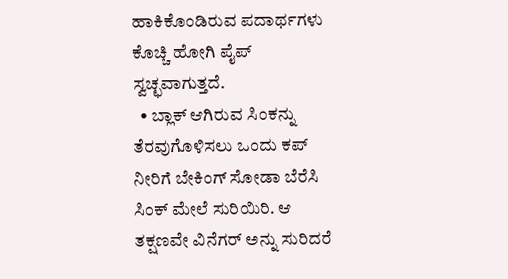ಹಾಕಿಕೊಂಡಿರುವ ಪದಾರ್ಥಗಳು ಕೊಚ್ಚಿ ಹೋಗಿ ಪೈಪ್ ಸ್ವಚ್ಛವಾಗುತ್ತದೆ.
  • ಬ್ಲಾಕ್ ಆಗಿರುವ ಸಿಂಕನ್ನು ತೆರವುಗೊಳಿಸಲು ಒಂದು ಕಪ್‌ ನೀರಿಗೆ ಬೇಕಿಂಗ್‌ ಸೋಡಾ ಬೆರೆಸಿ ಸಿಂಕ್ ಮೇಲೆ ಸುರಿಯಿರಿ. ಆ ತಕ್ಷಣವೇ ವಿನೆಗರ್‌ ಅನ್ನು ಸುರಿದರೆ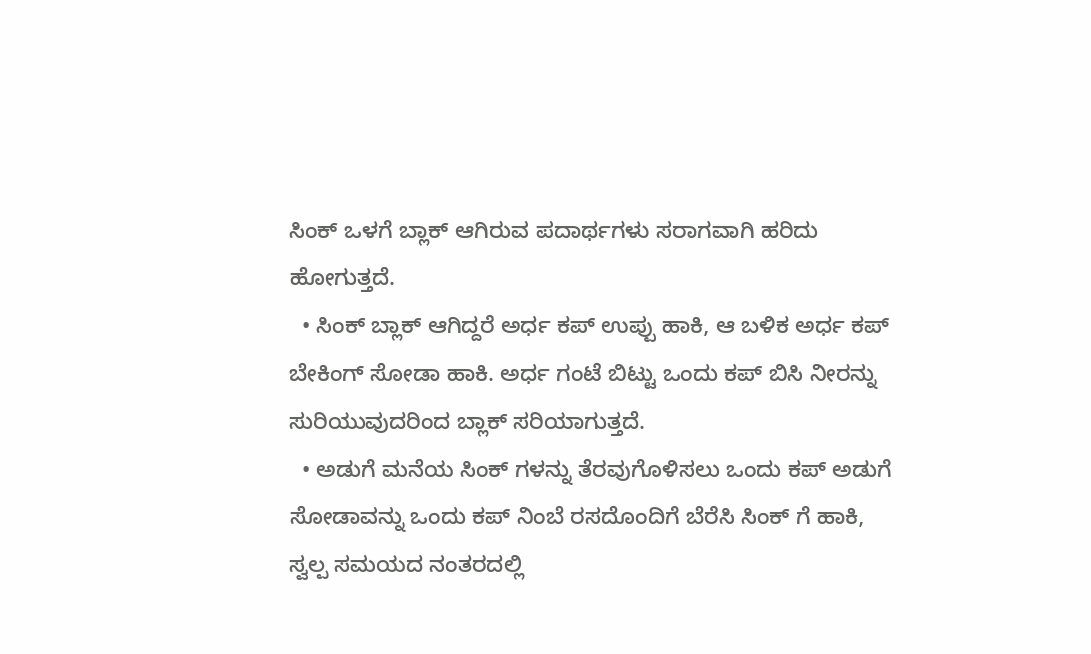ಸಿಂಕ್ ಒಳಗೆ ಬ್ಲಾಕ್ ಆಗಿರುವ ಪದಾರ್ಥಗಳು ಸರಾಗವಾಗಿ ಹರಿದು ಹೋಗುತ್ತದೆ.
  • ಸಿಂಕ್ ಬ್ಲಾಕ್ ಆಗಿದ್ದರೆ ಅರ್ಧ ಕಪ್ ಉಪ್ಪು ಹಾಕಿ, ಆ ಬಳಿಕ ಅರ್ಧ ಕಪ್ ಬೇಕಿಂಗ್ ಸೋಡಾ ಹಾಕಿ. ಅರ್ಧ ಗಂಟೆ ಬಿಟ್ಟು ಒಂದು ಕಪ್ ಬಿಸಿ ನೀರನ್ನು ಸುರಿಯುವುದರಿಂದ ಬ್ಲಾಕ್ ಸರಿಯಾಗುತ್ತದೆ.
  • ಅಡುಗೆ ಮನೆಯ ಸಿಂಕ್ ಗಳನ್ನು ತೆರವುಗೊಳಿಸಲು ಒಂದು ಕಪ್ ಅಡುಗೆ ಸೋಡಾವನ್ನು ಒಂದು ಕಪ್ ನಿಂಬೆ ರಸದೊಂದಿಗೆ ಬೆರೆಸಿ ಸಿಂಕ್ ಗೆ ಹಾಕಿ, ಸ್ವಲ್ಪ ಸಮಯದ ನಂತರದಲ್ಲಿ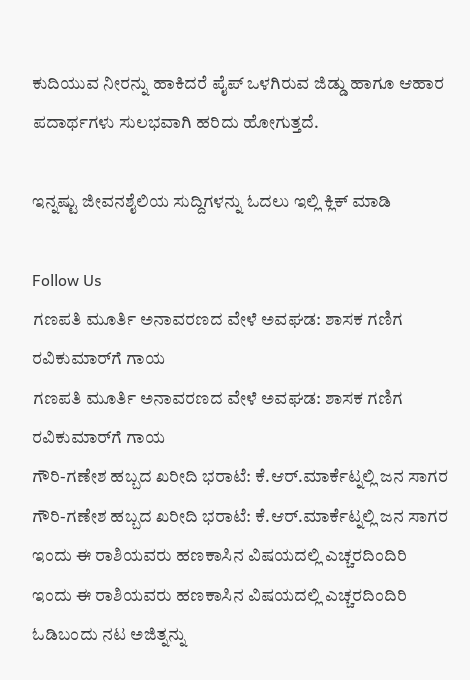ಕುದಿಯುವ ನೀರನ್ನು ಹಾಕಿದರೆ ಪೈಪ್ ಒಳಗಿರುವ ಜಿಡ್ಡು ಹಾಗೂ ಆಹಾರ ಪದಾರ್ಥಗಳು ಸುಲಭವಾಗಿ ಹರಿದು ಹೋಗುತ್ತದೆ.

ಇನ್ನಷ್ಟು ಜೀವನಶೈಲಿಯ ಸುದ್ದಿಗಳನ್ನು ಓದಲು ಇಲ್ಲಿ ಕ್ಲಿಕ್ ಮಾಡಿ

Follow Us
ಗಣಪತಿ ಮೂರ್ತಿ ಅನಾವರಣದ ವೇಳೆ ಅವಘಡ: ಶಾಸಕ ಗಣಿಗ ರವಿಕುಮಾರ್‌ಗೆ ಗಾಯ
ಗಣಪತಿ ಮೂರ್ತಿ ಅನಾವರಣದ ವೇಳೆ ಅವಘಡ: ಶಾಸಕ ಗಣಿಗ ರವಿಕುಮಾರ್‌ಗೆ ಗಾಯ
ಗೌರಿ-ಗಣೇಶ ಹಬ್ಬದ ಖರೀದಿ ಭರಾಟೆ: ಕೆ.ಆರ್.ಮಾರ್ಕೆಟ್ನಲ್ಲಿ ಜನ ಸಾಗರ
ಗೌರಿ-ಗಣೇಶ ಹಬ್ಬದ ಖರೀದಿ ಭರಾಟೆ: ಕೆ.ಆರ್.ಮಾರ್ಕೆಟ್ನಲ್ಲಿ ಜನ ಸಾಗರ
ಇಂದು ಈ ರಾಶಿಯವರು ಹಣಕಾಸಿನ ವಿಷಯದಲ್ಲಿ ಎಚ್ಚರದಿಂದಿರಿ
ಇಂದು ಈ ರಾಶಿಯವರು ಹಣಕಾಸಿನ ವಿಷಯದಲ್ಲಿ ಎಚ್ಚರದಿಂದಿರಿ
ಓಡಿಬಂದು ನಟ ಅಜಿತ್ನನ್ನು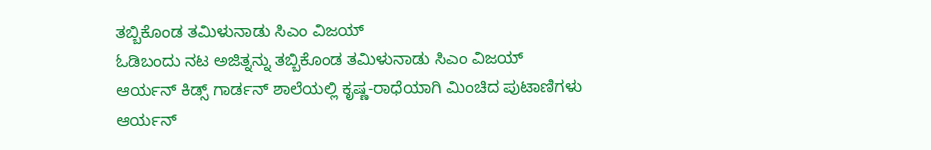ತಬ್ಬಿಕೊಂಡ ತಮಿಳುನಾಡು ಸಿಎಂ ವಿಜಯ್
ಓಡಿಬಂದು ನಟ ಅಜಿತ್ನನ್ನು ತಬ್ಬಿಕೊಂಡ ತಮಿಳುನಾಡು ಸಿಎಂ ವಿಜಯ್
ಆರ್ಯನ್ ಕಿಡ್ಸ್ ಗಾರ್ಡನ್ ಶಾಲೆಯಲ್ಲಿ ಕೃಷ್ಣ-ರಾಧೆಯಾಗಿ ಮಿಂಚಿದ ಪುಟಾಣಿಗಳು
ಆರ್ಯನ್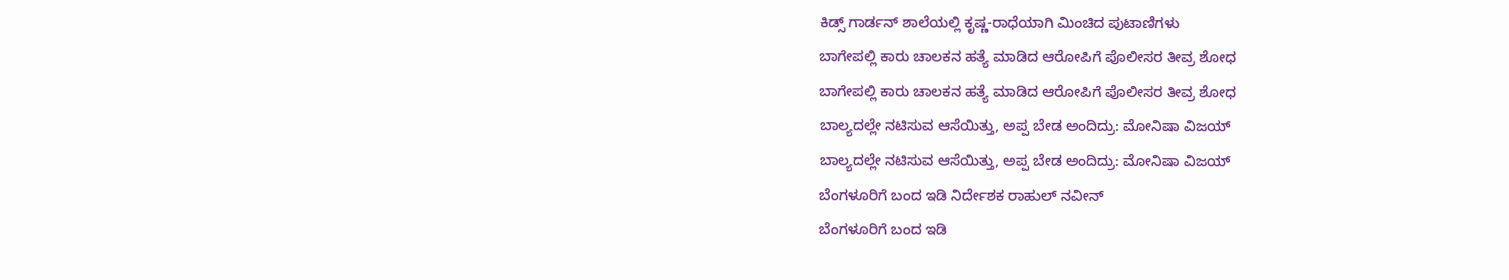ಕಿಡ್ಸ್ ಗಾರ್ಡನ್ ಶಾಲೆಯಲ್ಲಿ ಕೃಷ್ಣ-ರಾಧೆಯಾಗಿ ಮಿಂಚಿದ ಪುಟಾಣಿಗಳು
ಬಾಗೇಪಲ್ಲಿ ಕಾರು ಚಾಲಕನ ಹತ್ಯೆ ಮಾಡಿದ ಆರೋಪಿಗೆ ಪೊಲೀಸರ ತೀವ್ರ ಶೋಧ
ಬಾಗೇಪಲ್ಲಿ ಕಾರು ಚಾಲಕನ ಹತ್ಯೆ ಮಾಡಿದ ಆರೋಪಿಗೆ ಪೊಲೀಸರ ತೀವ್ರ ಶೋಧ
ಬಾಲ್ಯದಲ್ಲೇ ನಟಿಸುವ ಆಸೆಯಿತ್ತು, ಅಪ್ಪ ಬೇಡ ಅಂದಿದ್ರು: ಮೋನಿಷಾ ವಿಜಯ್
ಬಾಲ್ಯದಲ್ಲೇ ನಟಿಸುವ ಆಸೆಯಿತ್ತು, ಅಪ್ಪ ಬೇಡ ಅಂದಿದ್ರು: ಮೋನಿಷಾ ವಿಜಯ್
ಬೆಂಗಳೂರಿಗೆ ಬಂದ ಇಡಿ ನಿರ್ದೇಶಕ ರಾಹುಲ್ ನವೀನ್
ಬೆಂಗಳೂರಿಗೆ ಬಂದ ಇಡಿ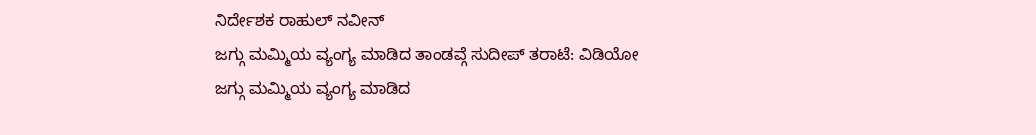ನಿರ್ದೇಶಕ ರಾಹುಲ್ ನವೀನ್
ಜಗ್ಗು ಮಮ್ಮಿಯ ವ್ಯಂಗ್ಯ ಮಾಡಿದ ತಾಂಡವ್ಗೆ ಸುದೀಪ್ ತರಾಟೆ: ವಿಡಿಯೋ
ಜಗ್ಗು ಮಮ್ಮಿಯ ವ್ಯಂಗ್ಯ ಮಾಡಿದ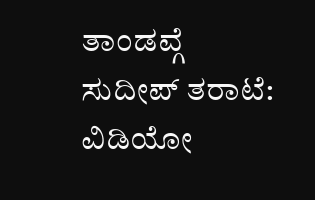ತಾಂಡವ್ಗೆ ಸುದೀಪ್ ತರಾಟೆ: ವಿಡಿಯೋ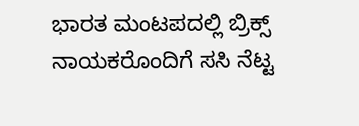ಭಾರತ ಮಂಟಪದಲ್ಲಿ ಬ್ರಿಕ್ಸ್ ನಾಯಕರೊಂದಿಗೆ ಸಸಿ ನೆಟ್ಟ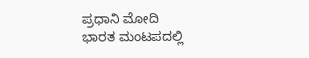ಪ್ರಧಾನಿ ಮೋದಿ
ಭಾರತ ಮಂಟಪದಲ್ಲಿ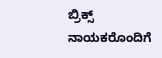ಬ್ರಿಕ್ಸ್ ನಾಯಕರೊಂದಿಗೆ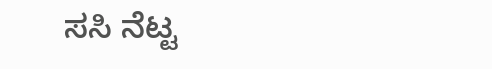ಸಸಿ ನೆಟ್ಟ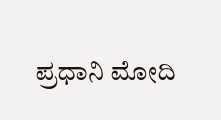ಪ್ರಧಾನಿ ಮೋದಿ